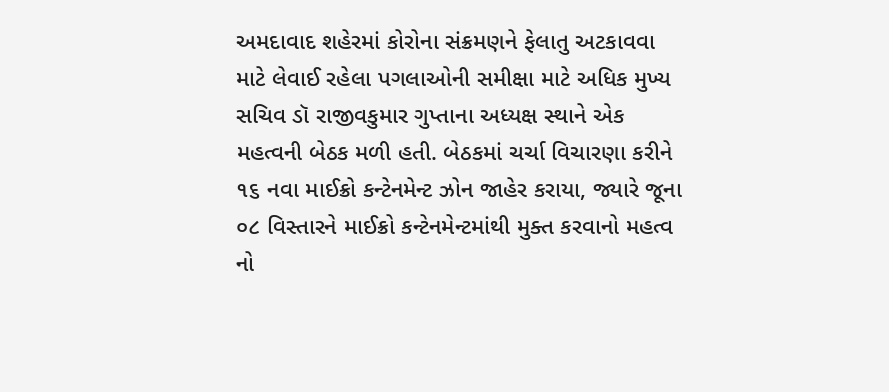અમદાવાદ શહેરમાં કોરોના સંક્રમણને ફેલાતુ અટકાવવા માટે લેવાઈ રહેલા પગલાઓની સમીક્ષા માટે અધિક મુખ્ય સચિવ ડૉ રાજીવકુમાર ગુપ્તાના અધ્યક્ષ સ્થાને એક મહત્વની બેઠક મળી હતી. બેઠકમાં ચર્ચા વિચારણા કરીને ૧૬ નવા માઈક્રો કન્ટેનમેન્ટ ઝોન જાહેર કરાયા, જ્યારે જૂના ૦૮ વિસ્તારને માઈક્રો કન્ટેનમેન્ટમાંથી મુક્ત કરવાનો મહત્વ નો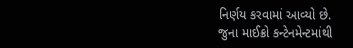નિર્ણય કરવામાં આવ્યો છે.
જુના માઈક્રો કન્ટેનમેન્ટમાંથી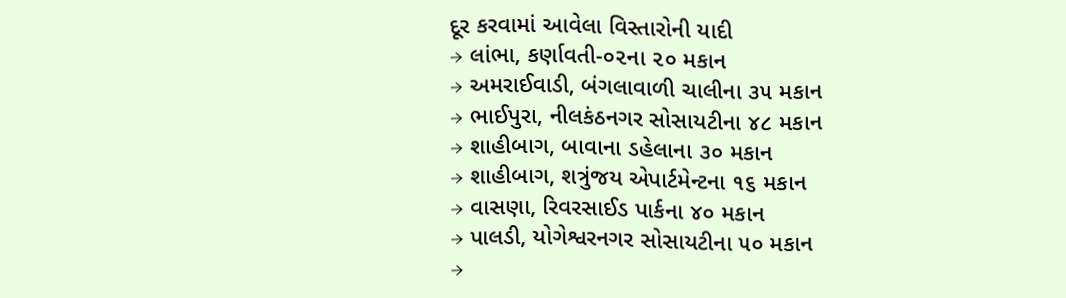દૂર કરવામાં આવેલા વિસ્તારોની યાદી
→ લાંભા, કર્ણાવતી-૦૨ના ૨૦ મકાન
→ અમરાઈવાડી, બંગલાવાળી ચાલીના ૩૫ મકાન
→ ભાઈપુરા, નીલકંઠનગર સોસાયટીના ૪૮ મકાન
→ શાહીબાગ, બાવાના ડહેલાના ૩૦ મકાન
→ શાહીબાગ, શત્રુંજય એપાર્ટમેન્ટના ૧૬ મકાન
→ વાસણા, રિવરસાઈડ પાર્કના ૪૦ મકાન
→ પાલડી, યોગેશ્વરનગર સોસાયટીના ૫૦ મકાન
→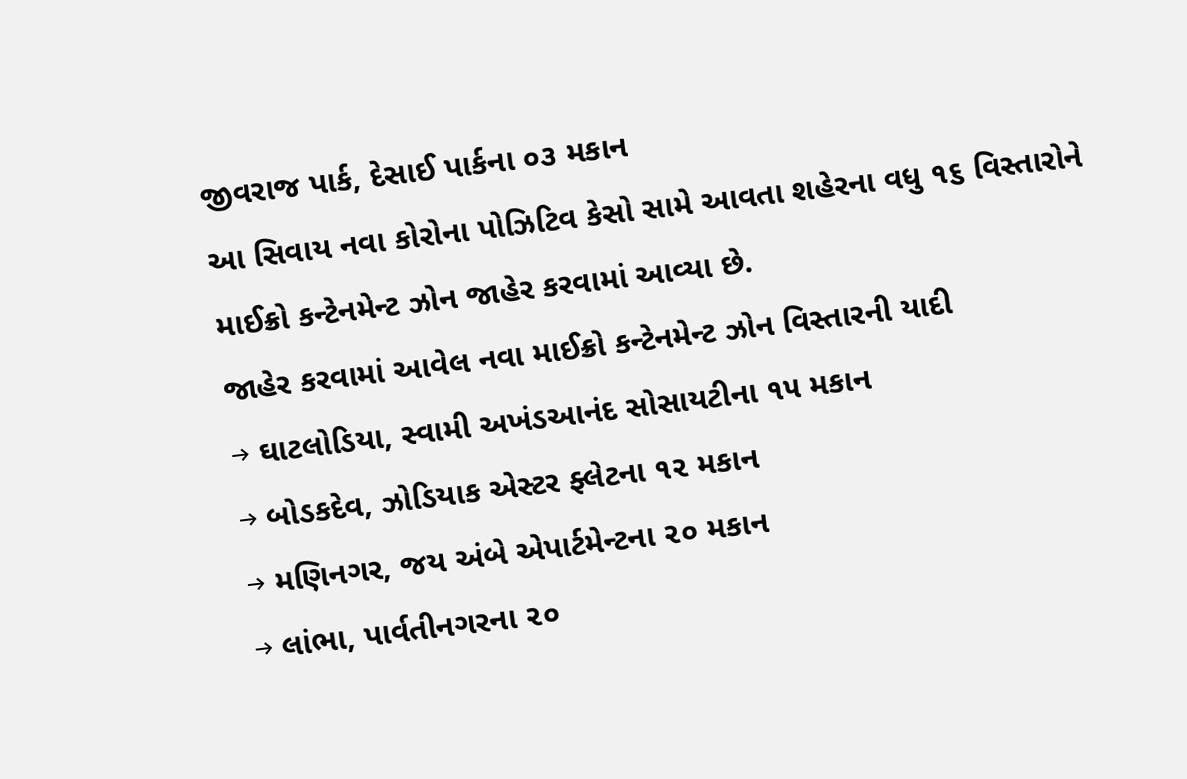જીવરાજ પાર્ક, દેસાઈ પાર્કના ૦૩ મકાન
આ સિવાય નવા કોરોના પોઝિટિવ કેસો સામે આવતા શહેરના વધુ ૧૬ વિસ્તારોને માઈક્રો કન્ટેનમેન્ટ ઝોન જાહેર કરવામાં આવ્યા છે.
જાહેર કરવામાં આવેલ નવા માઈક્રો કન્ટેનમેન્ટ ઝોન વિસ્તારની યાદી
→ ઘાટલોડિયા, સ્વામી અખંડઆનંદ સોસાયટીના ૧૫ મકાન
→ બોડકદેવ, ઝોડિયાક એસ્ટર ફ્લેટના ૧૨ મકાન
→ મણિનગર, જય અંબે એપાર્ટમેન્ટના ૨૦ મકાન
→ લાંભા, પાર્વતીનગરના ૨૦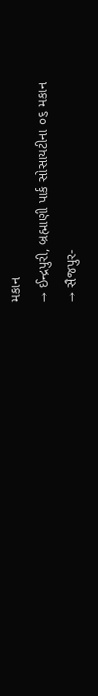મકાન
→ ઈન્દ્રપુરી, બ્રહ્માણી પાર્ક સોસાયટીના ૦૬ મકાન
→ સૈજપુર-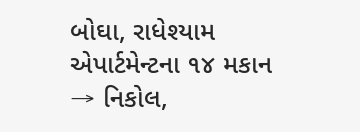બોઘા, રાધેશ્યામ એપાર્ટમેન્ટના ૧૪ મકાન
→ નિકોલ,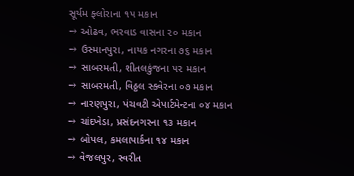સૂર્યમ ફ્લોરાના ૧૫ મકાન
→ ઓઢવ, ભરવાડ વાસના ૨૦ મકાન
→ ઉસ્માનપુરા, નાયક નગરના ૭૬ મકાન
→ સાબરમતી, શીતલકુંજના ૫૨ મકાન
→ સાબરમતી, વિઠ્ઠલ સ્ક્વેરના ૦૭ મકાન
→ નારણપુરા, પંચવટી એપાર્ટમેન્ટના ૦૪ મકાન
→ ચાંદખેડા, પ્રસંદનગરના ૧૩ મકાન
→ બોપલ, કમલાપાર્કના ૧૪ મકાન
→ વેજલપુર, સ્વરીત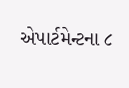એપાર્ટમેન્ટના ૮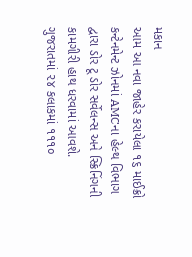મકાન
આમ આ નવા જાહેર કરાયેલા ૧૬ માઈક્રો કન્ટેનમેન્ટ ઝોનમાં AMCના હેલ્થ વિભાગ દ્વારા ડોર ટૂ ડોર સર્વેલન્સ અને સ્ક્રિનિંગની કામગીરી હાથ ધરવામાં આવશે.
ગુજરાતમાં ૨૪ કલાકમાં ૧૧૧૦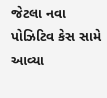જેટલા નવા પોઝિટિવ કેસ સામે આવ્યા